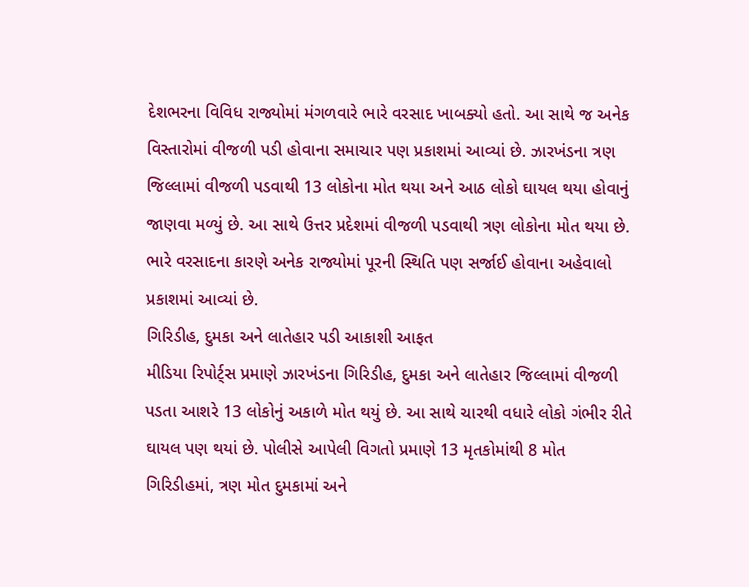દેશભરના વિવિધ રાજ્યોમાં મંગળવારે ભારે વરસાદ ખાબક્યો હતો. આ સાથે જ અનેક વિસ્તારોમાં વીજળી પડી હોવાના સમાચાર પણ પ્રકાશમાં આવ્યાં છે. ઝારખંડના ત્રણ જિલ્લામાં વીજળી પડવાથી 13 લોકોના મોત થયા અને આઠ લોકો ઘાયલ થયા હોવાનું જાણવા મળ્યું છે. આ સાથે ઉત્તર પ્રદેશમાં વીજળી પડવાથી ત્રણ લોકોના મોત થયા છે. ભારે વરસાદના કારણે અનેક રાજ્યોમાં પૂરની સ્થિતિ પણ સર્જાઈ હોવાના અહેવાલો પ્રકાશમાં આવ્યાં છે.
ગિરિડીહ, દુમકા અને લાતેહાર પડી આકાશી આફત
મીડિયા રિપોર્ટ્સ પ્રમાણે ઝારખંડના ગિરિડીહ, દુમકા અને લાતેહાર જિલ્લામાં વીજળી પડતા આશરે 13 લોકોનું અકાળે મોત થયું છે. આ સાથે ચારથી વધારે લોકો ગંભીર રીતે ઘાયલ પણ થયાં છે. પોલીસે આપેલી વિગતો પ્રમાણે 13 મૃતકોમાંથી 8 મોત ગિરિડીહમાં, ત્રણ મોત દુમકામાં અને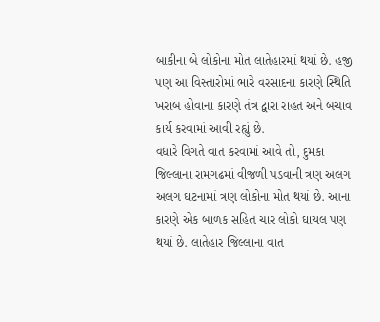બાકીના બે લોકોના મોત લાતેહારમાં થયાં છે. હજી પણ આ વિસ્તારોમાં ભારે વરસાદના કારણે સ્થિતિ ખરાબ હોવાના કારણે તંત્ર દ્વારા રાહત અને બચાવ કાર્ય કરવામાં આવી રહ્યું છે.
વધારે વિગતે વાત કરવામાં આવે તો, દુમકા જિલ્લાના રામગઢમાં વીજળી પડવાની ત્રણ અલગ અલગ ઘટનામાં ત્રણ લોકોના મોત થયાં છે. આના કારણે એક બાળક સહિત ચાર લોકો ઘાયલ પણ થયાં છે. લાતેહાર જિલ્લાના વાત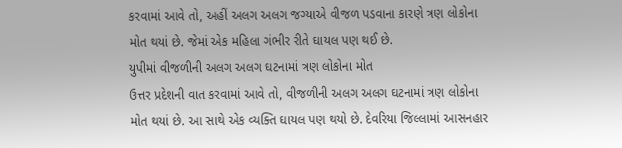કરવામાં આવે તો, અહીં અલગ અલગ જગ્યાએ વીજળ પડવાના કારણે ત્રણ લોકોના મોત થયાં છે. જેમાં એક મહિલા ગંભીર રીતે ઘાયલ પણ થઈ છે.
યુપીમાં વીજળીની અલગ અલગ ઘટનામાં ત્રણ લોકોના મોત
ઉત્તર પ્રદેશની વાત કરવામાં આવે તો, વીજળીની અલગ અલગ ઘટનામાં ત્રણ લોકોના મોત થયાં છે. આ સાથે એક વ્યક્તિ ઘાયલ પણ થયો છે. દેવરિયા જિલ્લામાં આસનહાર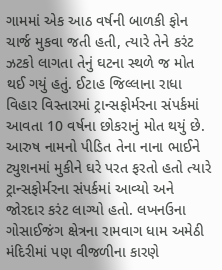ગામમાં એક આઠ વર્ષની બાળકી ફોન ચાર્જ મુકવા જતી હતી, ત્યારે તેને કરંટ ઝટકો લાગતા તેનું ઘટના સ્થળે જ મોત થઈ ગયું હતું. ઈટાહ જિલ્લાના રાધા વિહાર વિસ્તારમાં ટ્રાન્સફોર્મરના સંપર્કમાં આવતા 10 વર્ષના છોકરાનું મોત થયું છે. આરુષ નામનો પીડિત તેના નાના ભાઈને ટ્યુશનમાં મુકીને ઘરે પરત ફરતો હતો ત્યારે ટ્રાન્સફોર્મરના સંપર્કમાં આવ્યો અને જોરદાર કરંટ લાગ્યો હતો. લખનઉના ગોસાઈજંગ ક્ષેત્રના રામવાગ ધામ અમેઠી મંદિરીમાં પણ વીજળીના કારણે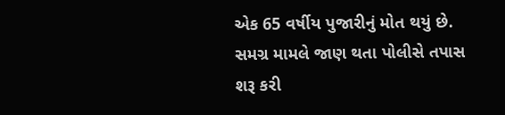એક 65 વર્ષીય પુજારીનું મોત થયું છે. સમગ્ર મામલે જાણ થતા પોલીસે તપાસ શરૂ કરી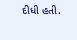દીધી હતી.